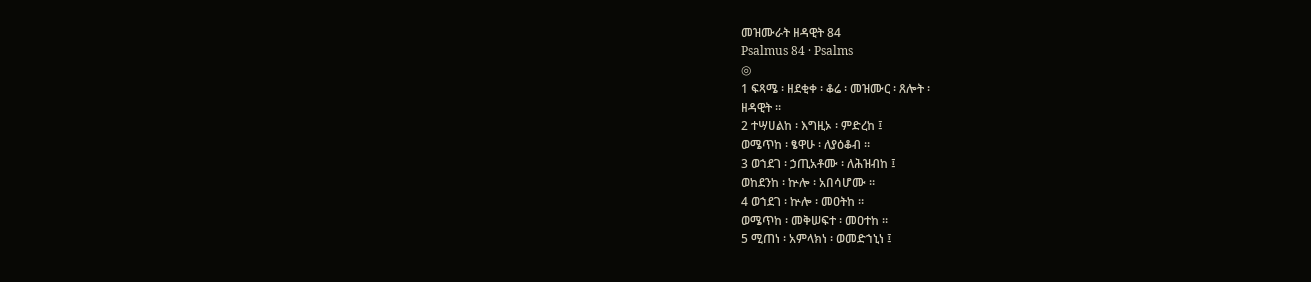መዝሙራት ዘዳዊት 84
Psalmus 84 · Psalms
◎
1 ፍጻሜ ፡ ዘደቂቀ ፡ ቆሬ ፡ መዝሙር ፡ ጸሎት ፡
ዘዳዊት ።
2 ተሣሀልከ ፡ እግዚኦ ፡ ምድረከ ፤
ወሜጥከ ፡ ፄዋሁ ፡ ለያዕቆብ ።
3 ወኀደገ ፡ ኃጢአቶሙ ፡ ለሕዝብከ ፤
ወከደንከ ፡ ኵሎ ፡ አበሳሆሙ ።
4 ወኀደገ ፡ ኵሎ ፡ መዐትከ ።
ወሜጥከ ፡ መቅሠፍተ ፡ መዐተከ ።
5 ሚጠነ ፡ አምላክነ ፡ ወመድኀኒነ ፤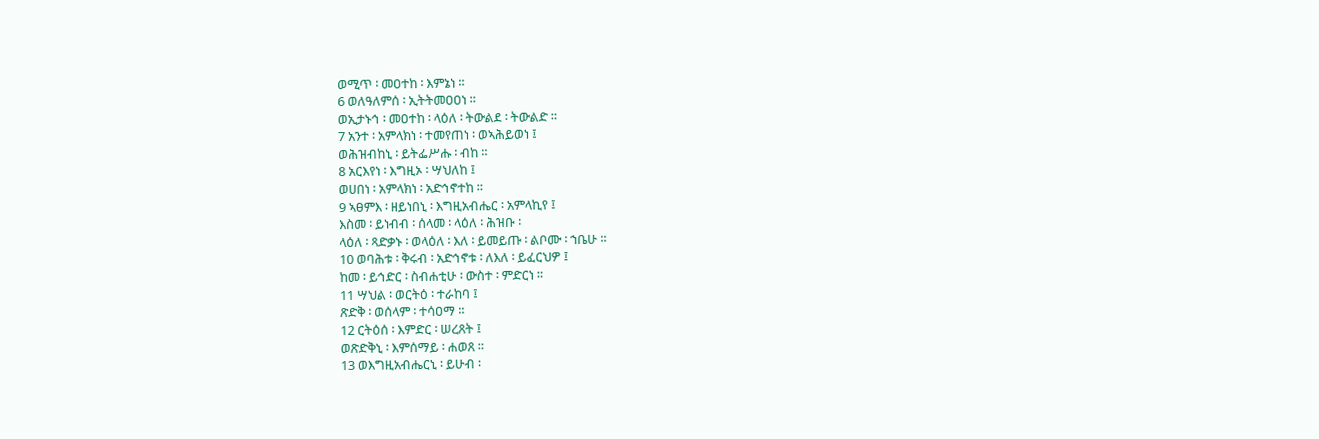ወሚጥ ፡ መዐተከ ፡ እምኔነ ።
6 ወለዓለምሰ ፡ ኢትትመዐዐነ ።
ወኢታኑኅ ፡ መዐተከ ፡ ላዕለ ፡ ትውልደ ፡ ትውልድ ።
7 አንተ ፡ አምላክነ ፡ ተመየጠነ ፡ ወኣሕይወነ ፤
ወሕዝብከኒ ፡ ይትፌሥሑ ፡ ብከ ።
8 አርእየነ ፡ እግዚኦ ፡ ሣህለከ ፤
ወሀበነ ፡ አምላክነ ፡ አድኅኖተከ ።
9 ኣፀምእ ፡ ዘይነበኒ ፡ እግዚአብሔር ፡ አምላኪየ ፤
እስመ ፡ ይነብብ ፡ ሰላመ ፡ ላዕለ ፡ ሕዝቡ ፡
ላዕለ ፡ ጻድቃኑ ፡ ወላዕለ ፡ እለ ፡ ይመይጡ ፡ ልቦሙ ፡ ኀቤሁ ።
10 ወባሕቱ ፡ ቅሩብ ፡ አድኅኖቱ ፡ ለእለ ፡ ይፈርህዎ ፤
ከመ ፡ ይኅድር ፡ ስብሐቲሁ ፡ ውስተ ፡ ምድርነ ።
11 ሣህል ፡ ወርትዕ ፡ ተራከባ ፤
ጽድቅ ፡ ወሰላም ፡ ተሳዐማ ።
12 ርትዕሰ ፡ እምድር ፡ ሠረጸት ፤
ወጽድቅኒ ፡ እምሰማይ ፡ ሐወጸ ።
13 ወእግዚአብሔርኒ ፡ ይሁብ ፡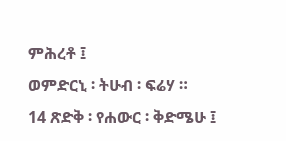ምሕረቶ ፤
ወምድርኒ ፡ ትሁብ ፡ ፍሬሃ ።
14 ጽድቅ ፡ የሐውር ፡ ቅድሜሁ ፤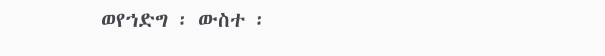ወየኀድግ ፡ ውስተ ፡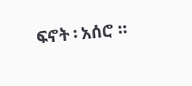ፍኖት ፡ አሰሮ ።